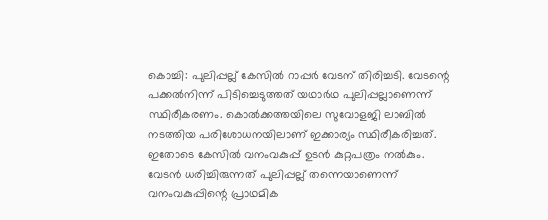കൊച്ചി: പുലിപ്പല്ല് കേസിൽ റാപ്പർ വേടന് തിരിച്ചടി. വേടന്റെ പക്കൽനിന്ന് പിടിച്ചെടുത്തത് യഥാർഥ പുലിപ്പല്ലാണെന്ന് സ്ഥിരീകരണം. കൊൽക്കത്തയിലെ സുവോളജി ലാബിൽ നടത്തിയ പരിശോധനയിലാണ് ഇക്കാര്യം സ്ഥിരീകരിച്ചത്. ഇതോടെ കേസിൽ വനംവകുപ്പ് ഉടൻ കുറ്റപത്രം നൽകും.
വേടൻ ധരിച്ചിരുന്നത് പുലിപ്പല്ല് തന്നെയാണെന്ന് വനംവകുപ്പിന്റെ പ്രാഥമിക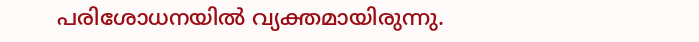പരിശോധനയിൽ വ്യക്തമായിരുന്നു.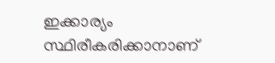ഇക്കാര്യം സ്ഥിരീകരിക്കാനാണ്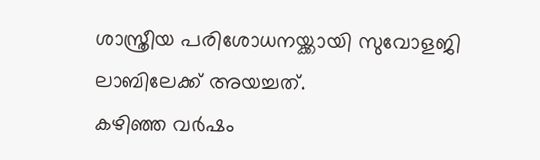ശാസ്ത്രീയ പരിശോധനയ്ക്കായി സുവോളജി ലാബിലേക്ക് അയച്ചത്.
കഴിഞ്ഞ വർഷം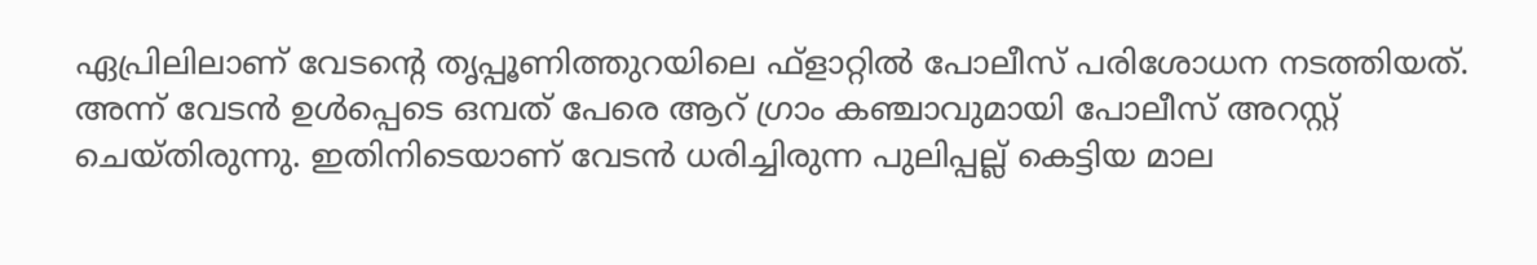ഏപ്രിലിലാണ് വേടന്റെ തൃപ്പൂണിത്തുറയിലെ ഫ്ളാറ്റിൽ പോലീസ് പരിശോധന നടത്തിയത്. അന്ന് വേടൻ ഉൾപ്പെടെ ഒമ്പത് പേരെ ആറ് ഗ്രാം കഞ്ചാവുമായി പോലീസ് അറസ്റ്റ് ചെയ്തിരുന്നു. ഇതിനിടെയാണ് വേടൻ ധരിച്ചിരുന്ന പുലിപ്പല്ല് കെട്ടിയ മാല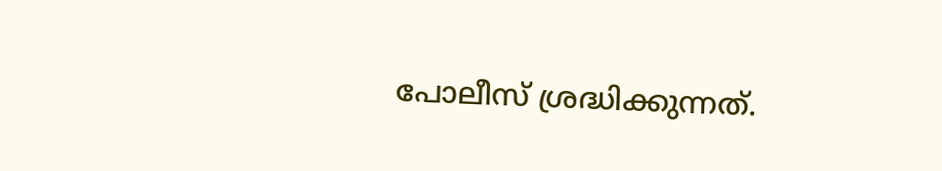പോലീസ് ശ്രദ്ധിക്കുന്നത്.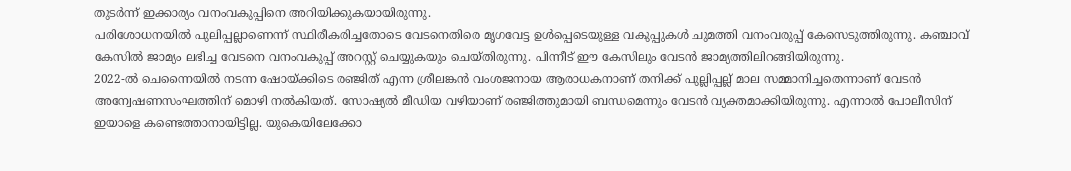തുടർന്ന് ഇക്കാര്യം വനംവകുപ്പിനെ അറിയിക്കുകയായിരുന്നു.
പരിശോധനയിൽ പുലിപ്പല്ലാണെന്ന് സ്ഥിരീകരിച്ചതോടെ വേടനെതിരെ മൃഗവേട്ട ഉൾപ്പെടെയുള്ള വകുപ്പുകൾ ചുമത്തി വനംവരുപ്പ് കേസെടുത്തിരുന്നു. കഞ്ചാവ് കേസിൽ ജാമ്യം ലഭിച്ച വേടനെ വനംവകുപ്പ് അറസ്റ്റ് ചെയ്യുകയും ചെയ്തിരുന്നു. പിന്നീട് ഈ കേസിലും വേടൻ ജാമ്യത്തിലിറങ്ങിയിരുന്നു.
2022-ൽ ചെന്നൈയിൽ നടന്ന ഷോയ്ക്കിടെ രഞ്ജിത് എന്ന ശ്രീലങ്കൻ വംശജനായ ആരാധകനാണ് തനിക്ക് പുല്ലിപ്പല്ല് മാല സമ്മാനിച്ചതെന്നാണ് വേടൻ അന്വേഷണസംഘത്തിന് മൊഴി നൽകിയത്. സോഷ്യൽ മീഡിയ വഴിയാണ് രഞ്ജിത്തുമായി ബന്ധമെന്നും വേടൻ വ്യക്തമാക്കിയിരുന്നു. എന്നാൽ പോലീസിന് ഇയാളെ കണ്ടെത്താനായിട്ടില്ല. യുകെയിലേക്കോ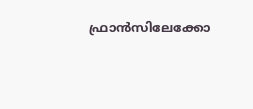ഫ്രാൻസിലേക്കോ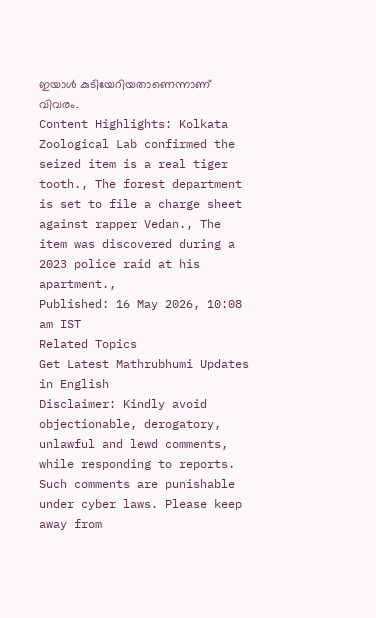ഇയാൾ കുടിയേറിയതാണെന്നാണ് വിവരം.
Content Highlights: Kolkata Zoological Lab confirmed the seized item is a real tiger tooth., The forest department is set to file a charge sheet against rapper Vedan., The item was discovered during a 2023 police raid at his apartment.,
Published: 16 May 2026, 10:08 am IST
Related Topics
Get Latest Mathrubhumi Updates in English
Disclaimer: Kindly avoid objectionable, derogatory, unlawful and lewd comments, while responding to reports. Such comments are punishable under cyber laws. Please keep away from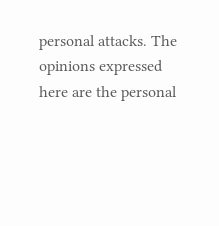personal attacks. The opinions expressed here are the personal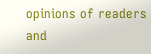opinions of readers and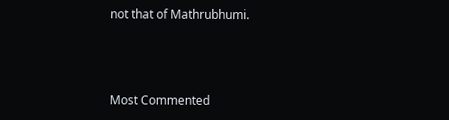not that of Mathrubhumi.



Most Commented